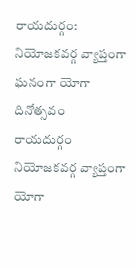రాయదుర్గం: నియోజకవర్గ వ్యాప్తంగా ఘనంగా యోగా దినోత్సవం
రాయదుర్గం నియోజకవర్గ వ్యాప్తంగా యోగా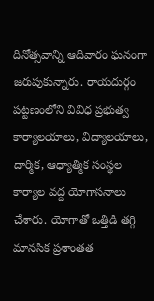దినోత్సవాన్ని ఆదివారం ఘనంగా జరుపుకున్నారు. రాయదుర్గం పట్టణంలోని వివిధ ప్రభుత్వ కార్యాలయాలు, విద్యాలయాలు, దార్మిక, ఆధ్యాత్మిక సంస్థల కార్యాల వద్ద యోగాసనాలు చేశారు. యోగాతో ఒత్తిడి తగ్గి మానసిక ప్రశాంతత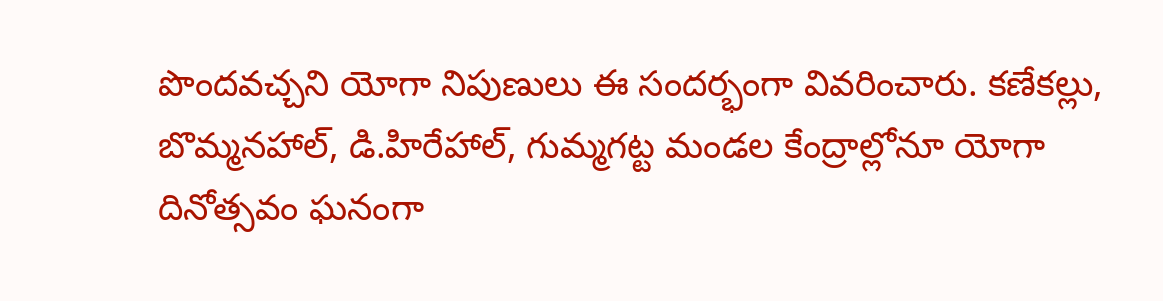పొందవచ్చని యోగా నిపుణులు ఈ సందర్భంగా వివరించారు. కణేకల్లు, బొమ్మనహాల్, డి.హిరేహాల్, గుమ్మగట్ట మండల కేంద్రాల్లోనూ యోగా దినోత్సవం ఘనంగా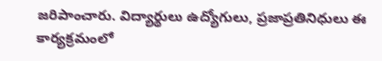జరిపాంచారు. విద్యార్థులు ఉద్యోగులు, ప్రజాప్రతినిధులు ఈ కార్యక్రమంలో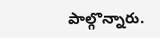పాల్గొన్నారు.